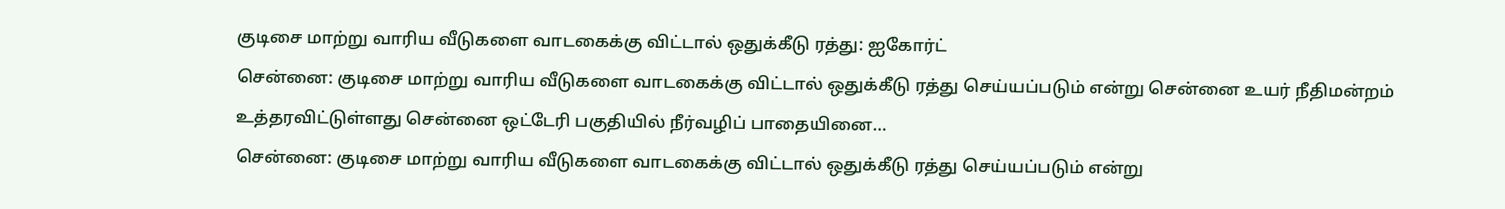குடிசை மாற்று வாரிய வீடுகளை வாடகைக்கு விட்டால் ஒதுக்கீடு ரத்து: ஐகோர்ட்
சென்னை: குடிசை மாற்று வாரிய வீடுகளை வாடகைக்கு விட்டால் ஒதுக்கீடு ரத்து செய்யப்படும் என்று சென்னை உயர் நீதிமன்றம் உத்தரவிட்டுள்ளது சென்னை ஒட்டேரி பகுதியில் நீர்வழிப் பாதையினை…
சென்னை: குடிசை மாற்று வாரிய வீடுகளை வாடகைக்கு விட்டால் ஒதுக்கீடு ரத்து செய்யப்படும் என்று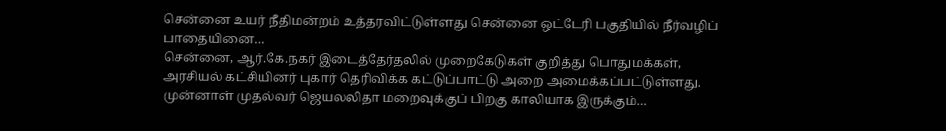சென்னை உயர் நீதிமன்றம் உத்தரவிட்டுள்ளது சென்னை ஒட்டேரி பகுதியில் நீர்வழிப் பாதையினை…
சென்னை, ஆர்.கே.நகர் இடைத்தேர்தலில் முறைகேடுகள் குறித்து பொதுமக்கள், அரசியல் கட்சியினர் புகார் தெரிவிக்க கட்டுப்பாட்டு அறை அமைக்கப்பட்டுள்ளது. முன்னாள் முதல்வர் ஜெயலலிதா மறைவுக்குப் பிறகு காலியாக இருக்கும்…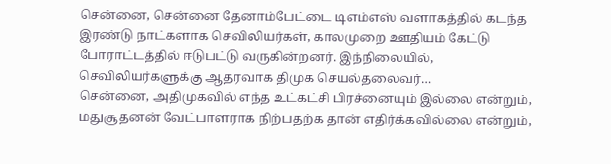சென்னை, சென்னை தேனாம்பேட்டை டிஎம்எஸ் வளாகத்தில் கடந்த இரண்டு நாட்களாக செவிலியர்கள், காலமுறை ஊதியம் கேட்டு போராட்டத்தில் ஈடுபட்டு வருகின்றனர். இந்நிலையில், செவிலியர்களுக்கு ஆதரவாக திமுக செயல்தலைவர்…
சென்னை, அதிமுகவில் எந்த உட்கட்சி பிரச்னையும் இல்லை என்றும், மதுசூதனன் வேட்பாளராக நிற்பதற்க தான் எதிர்க்கவில்லை என்றும்,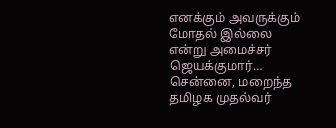எனக்கும் அவருக்கும் மோதல் இல்லை என்று அமைச்சர் ஜெயக்குமார்…
சென்னை, மறைந்த தமிழக முதல்வர்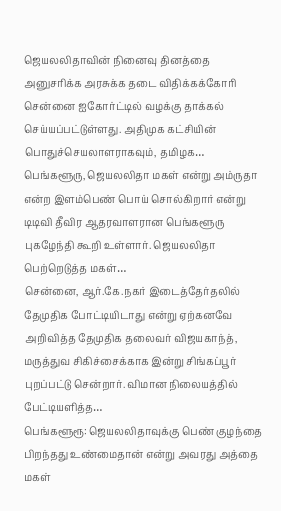ஜெயலலிதாவின் நினைவு தினத்தை அனுசரிக்க அரசுக்க தடை விதிக்கக்கோரி சென்னை ஐகோர்ட்டில் வழக்கு தாக்கல் செய்யப்பட்டுள்ளது. அதிமுக கட்சியின் பொதுச்செயலாளராகவும், தமிழக…
பெங்களூரு, ஜெயலலிதா மகள் என்று அம்ருதா என்ற இளம்பெண் பொய் சொல்கிறார் என்று டிடிவி தீவிர ஆதரவாளரான பெங்களூரு புகழேந்தி கூறி உள்ளார். ஜெயலலிதா பெற்றெடுத்த மகள்…
சென்னை, ஆர்.கே.நகர் இடைத்தேர்தலில் தேமுதிக போட்டியிடாது என்று ஏற்கனவே அறிவித்த தேமுதிக தலைவர் விஜயகாந்த், மருத்துவ சிகிச்சைக்காக இன்று சிங்கப்பூர் புறப்பட்டு சென்றார். விமான நிலையத்தில் பேட்டியளித்த…
பெங்களூரூ: ஜெயலலிதாவுக்கு பெண் குழந்தை பிறந்தது உண்மைதான் என்று அவரது அத்தை மகள்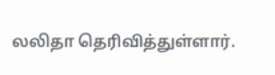லலிதா தெரிவித்துள்ளார்.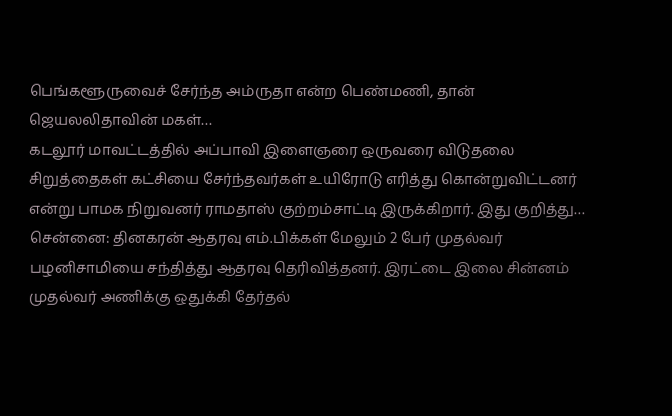பெங்களூருவைச் சேர்ந்த அம்ருதா என்ற பெண்மணி, தான் ஜெயலலிதாவின் மகள்…
கடலூர் மாவட்டத்தில் அப்பாவி இளைஞரை ஒருவரை விடுதலை சிறுத்தைகள் கட்சியை சேர்ந்தவர்கள் உயிரோடு எரித்து கொன்றுவிட்டனர் என்று பாமக நிறுவனர் ராமதாஸ் குற்றம்சாட்டி இருக்கிறார். இது குறித்து…
சென்னை: தினகரன் ஆதரவு எம்.பிக்கள் மேலும் 2 பேர் முதல்வர் பழனிசாமியை சந்தித்து ஆதரவு தெரிவித்தனர். இரட்டை இலை சின்னம் முதல்வர் அணிக்கு ஒதுக்கி தேர்தல்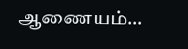ஆணையம்…